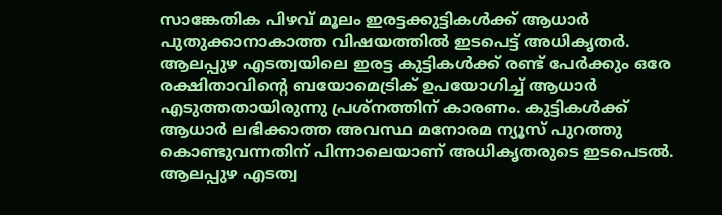സാങ്കേതിക പിഴവ് മൂലം ഇരട്ടക്കുട്ടികൾക്ക് ആധാർ പുതുക്കാനാകാത്ത വിഷയത്തിൽ ഇടപെട്ട് അധികൃതർ. ആലപ്പുഴ എടത്വയിലെ ഇരട്ട കുട്ടികൾക്ക് രണ്ട് പേർക്കും ഒരേ രക്ഷിതാവിന്റെ ബയോമെട്രിക് ഉപയോഗിച്ച് ആധാർ എടുത്തതായിരുന്നു പ്രശ്നത്തിന് കാരണം. കുട്ടികൾക്ക് ആധാർ ലഭിക്കാത്ത അവസ്ഥ മനോരമ ന്യൂസ് പുറത്തു കൊണ്ടുവന്നതിന് പിന്നാലെയാണ് അധികൃതരുടെ ഇടപെടൽ.
ആലപ്പുഴ എടത്വ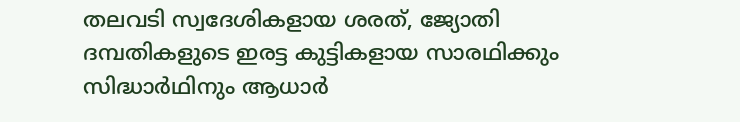തലവടി സ്വദേശികളായ ശരത്, ജ്യോതി ദമ്പതികളുടെ ഇരട്ട കുട്ടികളായ സാരഥിക്കും സിദ്ധാർഥിനും ആധാർ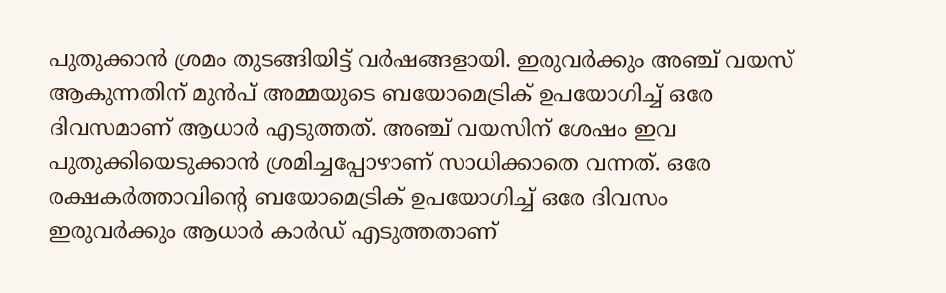പുതുക്കാൻ ശ്രമം തുടങ്ങിയിട്ട് വർഷങ്ങളായി. ഇരുവർക്കും അഞ്ച് വയസ് ആകുന്നതിന് മുൻപ് അമ്മയുടെ ബയോമെട്രിക് ഉപയോഗിച്ച് ഒരേ ദിവസമാണ് ആധാർ എടുത്തത്. അഞ്ച് വയസിന് ശേഷം ഇവ പുതുക്കിയെടുക്കാൻ ശ്രമിച്ചപ്പോഴാണ് സാധിക്കാതെ വന്നത്. ഒരേ രക്ഷകർത്താവിന്റെ ബയോമെട്രിക് ഉപയോഗിച്ച് ഒരേ ദിവസം ഇരുവർക്കും ആധാർ കാർഡ് എടുത്തതാണ്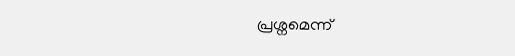പ്രശ്നമെന്ന്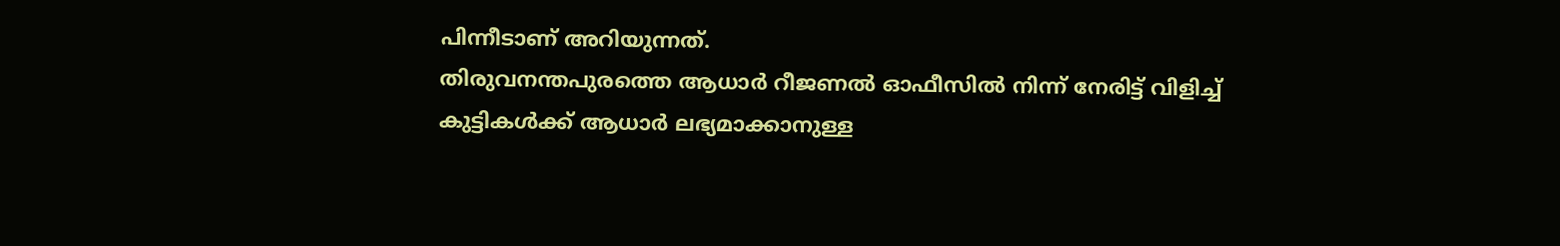പിന്നീടാണ് അറിയുന്നത്.
തിരുവനന്തപുരത്തെ ആധാർ റീജണൽ ഓഫീസിൽ നിന്ന് നേരിട്ട് വിളിച്ച് കുട്ടികൾക്ക് ആധാർ ലഭ്യമാക്കാനുള്ള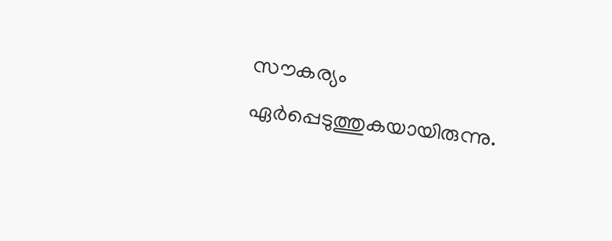സൗകര്യം ഏർപ്പെടുത്തുകയായിരുന്നു.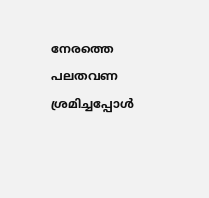നേരത്തെ പലതവണ ശ്രമിച്ചപ്പോൾ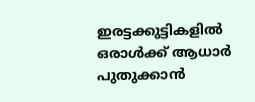ഇരട്ടക്കുട്ടികളിൽ ഒരാൾക്ക് ആധാർ പുതുക്കാൻ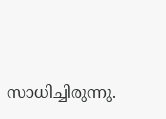സാധിച്ചിരുന്നു.